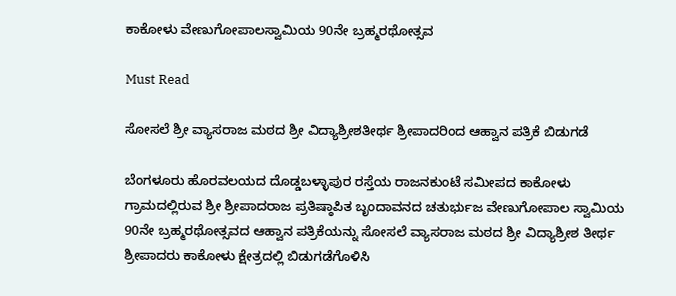ಕಾಕೋಳು ವೇಣುಗೋಪಾಲಸ್ವಾಮಿಯ 90ನೇ ಬ್ರಹ್ಮರಥೋತ್ಸವ

Must Read

ಸೋಸಲೆ ಶ್ರೀ ವ್ಯಾಸರಾಜ ಮಠದ ಶ್ರೀ ವಿದ್ಯಾಶ್ರೀಶತೀರ್ಥ ಶ್ರೀಪಾದರಿಂದ ಆಹ್ವಾನ ಪತ್ರಿಕೆ ಬಿಡುಗಡೆ

ಬೆಂಗಳೂರು ಹೊರವಲಯದ ದೊಡ್ಡಬಳ್ಳಾಪುರ ರಸ್ತೆಯ ರಾಜನಕುಂಟೆ ಸಮೀಪದ ಕಾಕೋಳು ಗ್ರಾಮದಲ್ಲಿರುವ ಶ್ರೀ ಶ್ರೀಪಾದರಾಜ ಪ್ರತಿಷ್ಠಾಪಿತ ಬೃಂದಾವನದ ಚತುರ್ಭುಜ ವೇಣುಗೋಪಾಲ ಸ್ವಾಮಿಯ 90ನೇ ಬ್ರಹ್ಮರಥೋತ್ಸವದ ಆಹ್ವಾನ ಪತ್ರಿಕೆಯನ್ನು ಸೋಸಲೆ ವ್ಯಾಸರಾಜ ಮಠದ ಶ್ರೀ ವಿದ್ಯಾಶ್ರೀಶ ತೀರ್ಥ ಶ್ರೀಪಾದರು ಕಾಕೋಳು ಕ್ಷೇತ್ರದಲ್ಲಿ ಬಿಡುಗಡೆಗೊಳಿಸಿ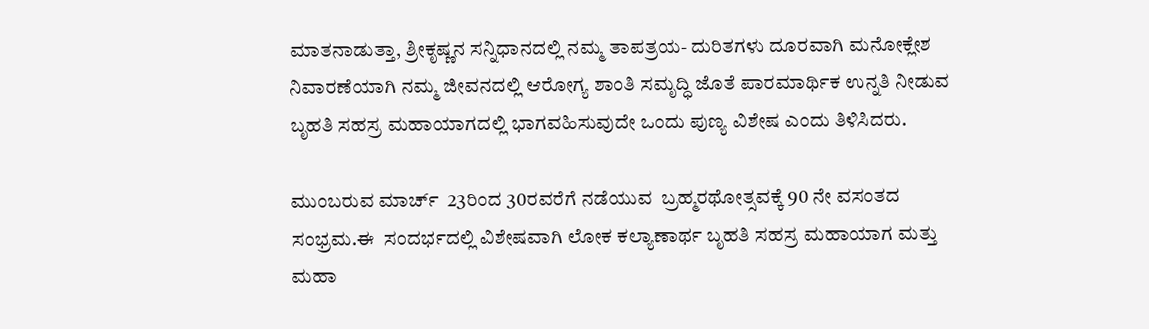ಮಾತನಾಡುತ್ತಾ, ಶ್ರೀಕೃಷ್ಣನ ಸನ್ನಿಧಾನದಲ್ಲಿ ನಮ್ಮ ತಾಪತ್ರಯ- ದುರಿತಗಳು ದೂರವಾಗಿ ಮನೋಕ್ಲೇಶ ನಿವಾರಣೆಯಾಗಿ ನಮ್ಮ ಜೀವನದಲ್ಲಿ ಆರೋಗ್ಯ ಶಾಂತಿ ಸಮೃದ್ಧಿ ಜೊತೆ ಪಾರಮಾರ್ಥಿಕ ಉನ್ನತಿ ನೀಡುವ ಬೃಹತಿ ಸಹಸ್ರ ಮಹಾಯಾಗದಲ್ಲಿ ಭಾಗವಹಿಸುವುದೇ ಒಂದು ಪುಣ್ಯ ವಿಶೇಷ ಎಂದು ತಿಳಿಸಿದರು.

ಮುಂಬರುವ ಮಾರ್ಚ್  23ರಿಂದ 30ರವರೆಗೆ ನಡೆಯುವ  ಬ್ರಹ್ಮರಥೋತ್ಸವಕ್ಕೆ 90 ನೇ ವಸಂತದ ಸಂಭ್ರಮ.ಈ  ಸಂದರ್ಭದಲ್ಲಿ ವಿಶೇಷವಾಗಿ ಲೋಕ ಕಲ್ಯಾಣಾರ್ಥ ಬೃಹತಿ ಸಹಸ್ರ ಮಹಾಯಾಗ ಮತ್ತು ಮಹಾ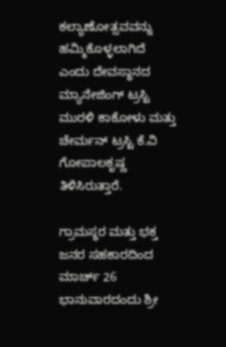ಕಲ್ಯಾಣೋತ್ಸವವನ್ನು ಹಮ್ಮಿಕೊಳ್ಳಲಾಗಿದೆ ಎಂದು ದೇವಸ್ಥಾನದ ಮ್ಯಾನೇಜಿಂಗ್ ಟ್ರಸ್ಟಿ ಮುರಳಿ ಕಾಕೋಳು ಮತ್ತು ಚೇರ್ಮನ್ ಟ್ರಸ್ಟಿ ಕೆ.ವಿ ಗೋಪಾಲಕೃಷ್ಣ ತಿಳಿಸಿರುತ್ತಾರೆ.

ಗ್ರಾಮಸ್ಥರ ಮತ್ತು ಭಕ್ತ ಜನರ ಸಹಕಾರದಿಂದ ಮಾರ್ಚ್ 26 ಭಾನುವಾರದಂದು ಶ್ರೀ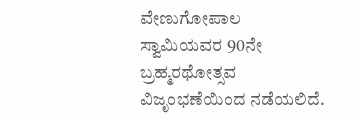ವೇಣುಗೋಪಾಲ ಸ್ವಾಮಿಯವರ 90ನೇ ಬ್ರಹ್ಮರಥೋತ್ಸವ ವಿಜೃಂಭಣೆಯಿಂದ ನಡೆಯಲಿದೆ.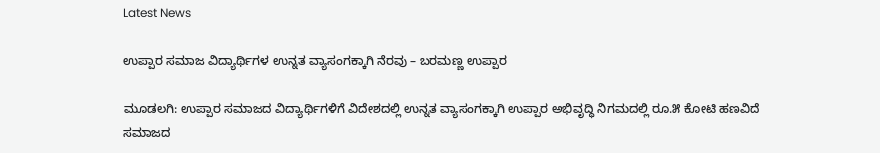Latest News

ಉಪ್ಪಾರ ಸಮಾಜ ವಿದ್ಯಾರ್ಥಿಗಳ ಉನ್ನತ ವ್ಯಾಸಂಗಕ್ಕಾಗಿ ನೆರವು – ಬರಮಣ್ಣ ಉಪ್ಪಾರ

ಮೂಡಲಗಿ: ಉಪ್ಪಾರ ಸಮಾಜದ ವಿದ್ಯಾರ್ಥಿಗಳಿಗೆ ವಿದೇಶದಲ್ಲಿ ಉನ್ನತ ವ್ಯಾಸಂಗಕ್ಕಾಗಿ ಉಪ್ಪಾರ ಅಭಿವೃದ್ಧಿ ನಿಗಮದಲ್ಲಿ ರೂ.೫ ಕೋಟಿ ಹಣವಿದೆ ಸಮಾಜದ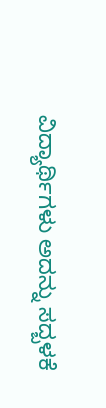ವಿದ್ಯಾರ್ಥಿಗಳು ಅದನ್ನು ಸದ್ಬಳಕೆ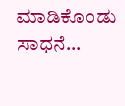ಮಾಡಿಕೊಂಡು ಸಾಧನೆ...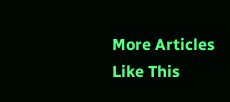More Articles Like This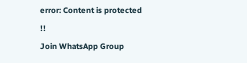error: Content is protected !!
Join WhatsApp Group